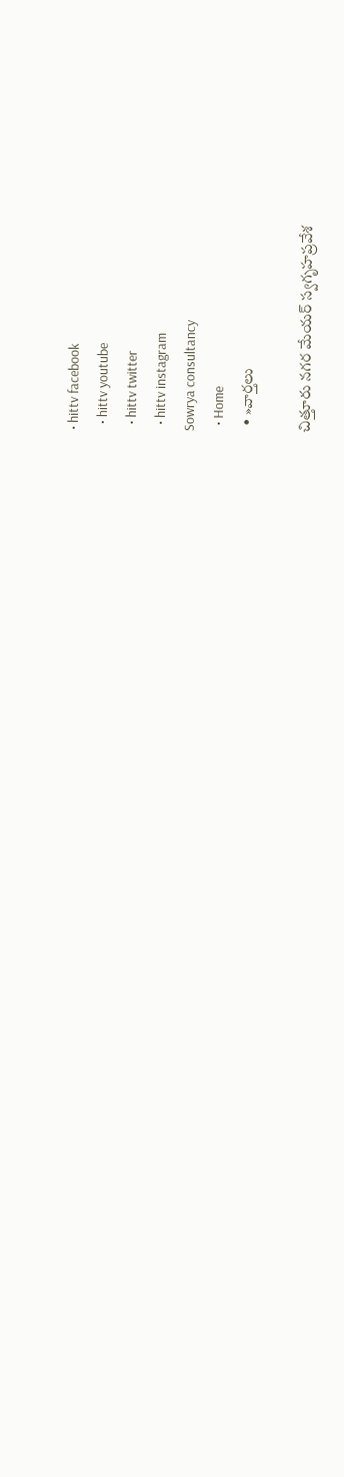• hittv facebook
  • hittv youtube
  • hittv twitter
  • hittv instagram
Sowrya consultancy
  • Home
  • »వార్తలు

చిత్తూరు నగర మేయర్ స్వగృహప్రవేశ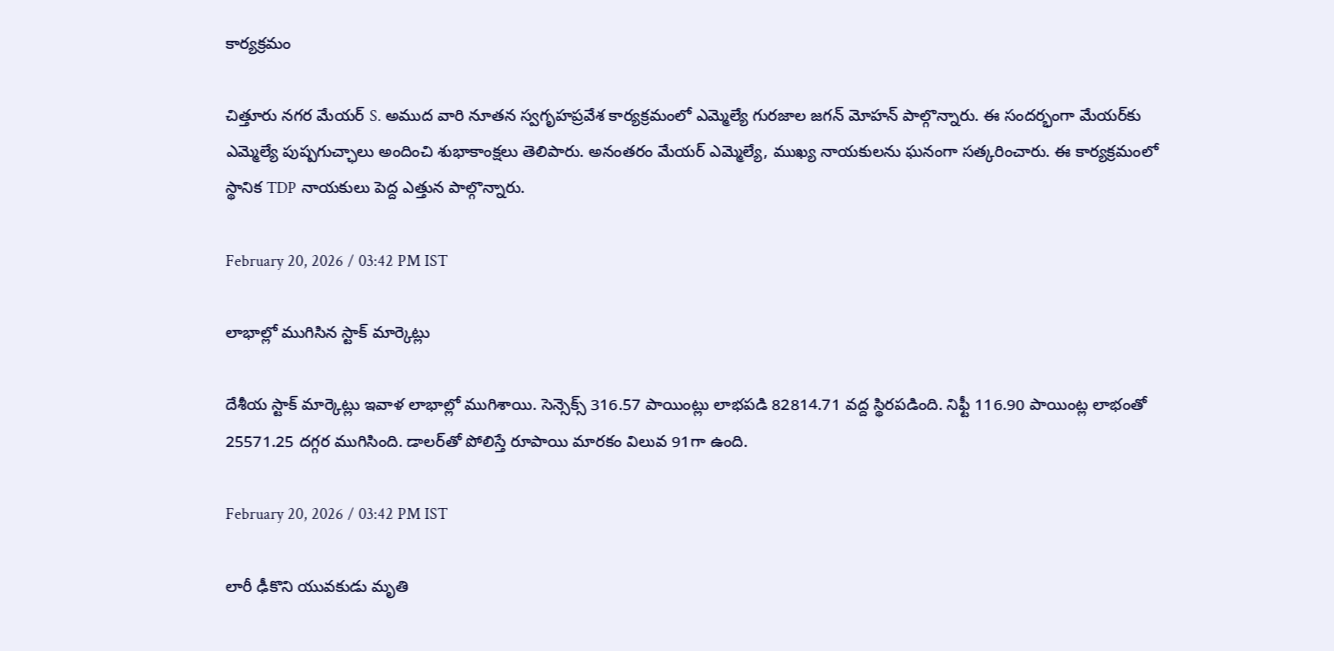కార్యక్రమం

చిత్తూరు నగర మేయర్ S. అముద వారి నూతన స్వగృహప్రవేశ కార్యక్రమంలో ఎమ్మెల్యే గురజాల జగన్ మోహన్ పాల్గొన్నారు. ఈ సందర్భంగా మేయర్‌కు ఎమ్మెల్యే పుష్పగుచ్ఛాలు అందించి శుభాకాంక్షలు తెలిపారు. అనంతరం మేయర్ ఎమ్మెల్యే, ముఖ్య నాయకులను ఘనంగా సత్కరించారు. ఈ కార్యక్రమంలో స్థానిక TDP నాయకులు పెద్ద ఎత్తున పాల్గొన్నారు.

February 20, 2026 / 03:42 PM IST

లాభాల్లో ముగిసిన స్టాక్ మార్కెట్లు

దేశీయ స్టాక్ మార్కెట్లు ఇవాళ లాభాల్లో ముగిశాయి. సెన్సెక్స్ 316.57 పాయింట్లు లాభపడి 82814.71 వద్ద స్థిరపడింది. నిఫ్టీ 116.90 పాయింట్ల లాభంతో 25571.25 దగ్గర ముగిసింది. డాలర్‌తో పోలిస్తే రూపాయి మారకం విలువ 91గా ఉంది.

February 20, 2026 / 03:42 PM IST

లారీ ఢీకొని యువకుడు మృతి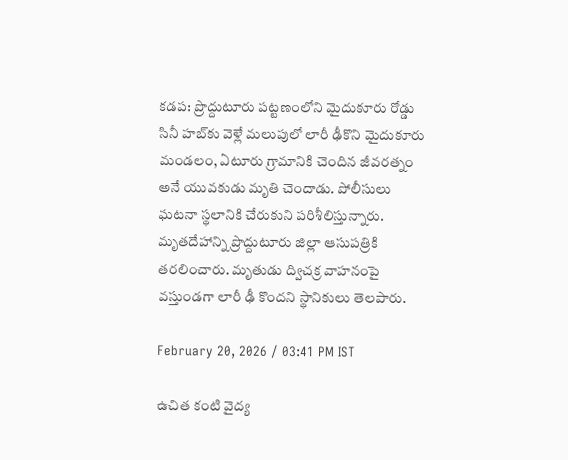కడప: ప్రొద్దుటూరు పట్టణంలోని మైదుకూరు రోడ్డు సినీ హబ్‌కు వెళ్లే మలుపులో లారీ ఢీకొని మైదుకూరు మండలం, ఏటూరు గ్రామానికి చెందిన జీవరత్నం అనే యువకుడు మృతి చెందాడు. పోలీసులు ఘటనా స్థలానికి చేరుకుని పరిశీలిస్తున్నారు. మృతదేహాన్ని ప్రొద్దుటూరు జిల్లా ఆసుపత్రికి తరలించారు. మృతుడు ద్విచక్ర వాహనంపై వస్తుండగా లారీ ఢీ కొందని స్థానికులు తెలపారు.

February 20, 2026 / 03:41 PM IST

ఉచిత కంటి వైద్య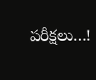పరీక్షలు…!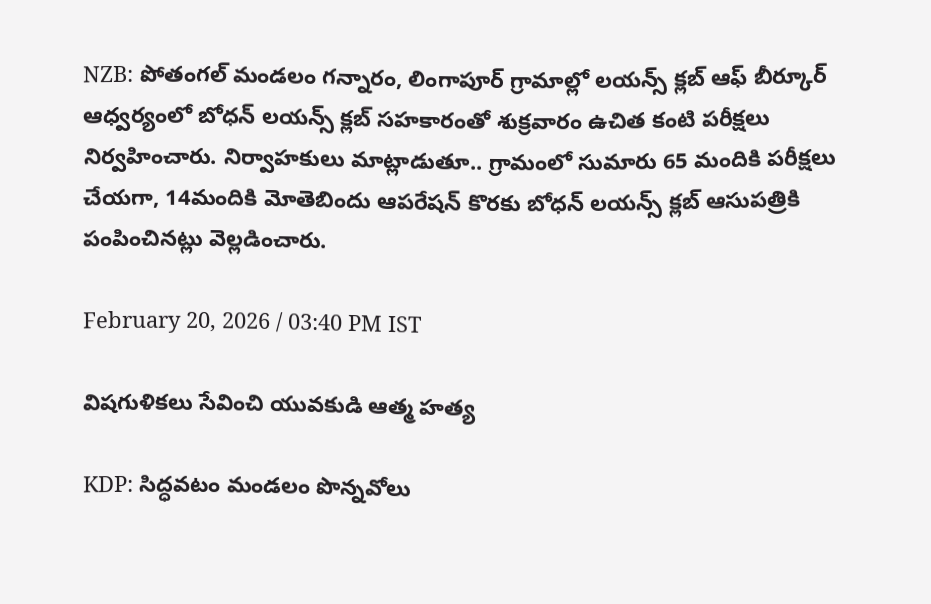NZB: పోతంగల్ మండలం గన్నారం, లింగాపూర్ గ్రామాల్లో లయన్స్ క్లబ్ ఆఫ్ బీర్కూర్ ఆధ్వర్యంలో బోధన్ లయన్స్ క్లబ్ సహకారంతో శుక్రవారం ఉచిత కంటి పరీక్షలు నిర్వహించారు. నిర్వాహకులు మాట్లాడుతూ.. గ్రామంలో సుమారు 65 మందికి పరీక్షలు చేయగా, 14మందికి మోతెబిందు ఆపరేషన్ కొరకు బోధన్ లయన్స్ క్లబ్ ఆసుపత్రికి పంపించినట్లు వెల్లడించారు.

February 20, 2026 / 03:40 PM IST

విషగుళికలు సేవించి యువకుడి ఆత్మ హత్య

KDP: సిద్ధవటం మండలం పొన్నవోలు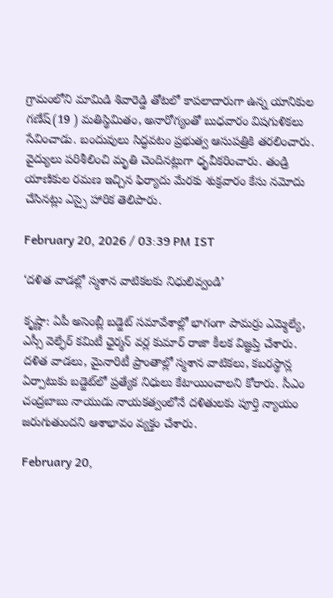గ్రామంలోని మామిడి శివారెడ్డి తోటలో కాపలాదారుగా ఉన్న యానికుల గణేష్(19 ) మతిస్థిమితం, అనారోగ్యంతో బుధవారం విషగుళికలు సేవించాడు. బందువులు సిద్ధవటం ప్రభుత్వ ఆసుపత్రికి తరలించారు. వైద్యులు పరిశీలించి మృతి చెందినట్లుగా ధృవీకరించారు. తండ్రి యాణికుల రమణ ఇచ్చిన ఫిర్యాదు మేరకు శుక్రవారం కేసు నమోదు చేసినట్లు ఎస్సై హారిక తెలిపారు.

February 20, 2026 / 03:39 PM IST

‘దళిత వాడల్లో స్మశాన వాటికలకు నిధులివ్వండి’

కృష్ణా: ఏపీ అసెంబ్లీ బడ్జెట్ సమావేశాల్లో భాగంగా పామర్రు ఎమ్మెల్యే, ఎస్సీ వెల్ఫేర్ కమిటీ ఛైర్మన్ వర్ల కుమార్ రాజా కీలక విజ్ఞప్తి చేశారు. దళిత వాడలు, మైనారిటీ ప్రాంతాల్లో స్మశాన వాటికలు, కబరస్థాన్ల ఏర్పాటుకు బడ్జెట్‌లో ప్రత్యేక నిధులు కేటాయించాలని కోరారు. సీఎం చంద్రబాబు నాయుడు నాయకత్వంలోనే దళితులకు పూర్తి న్యాయం జరుగుతుందని ఆశాభావం వ్యక్తం చేశారు.

February 20,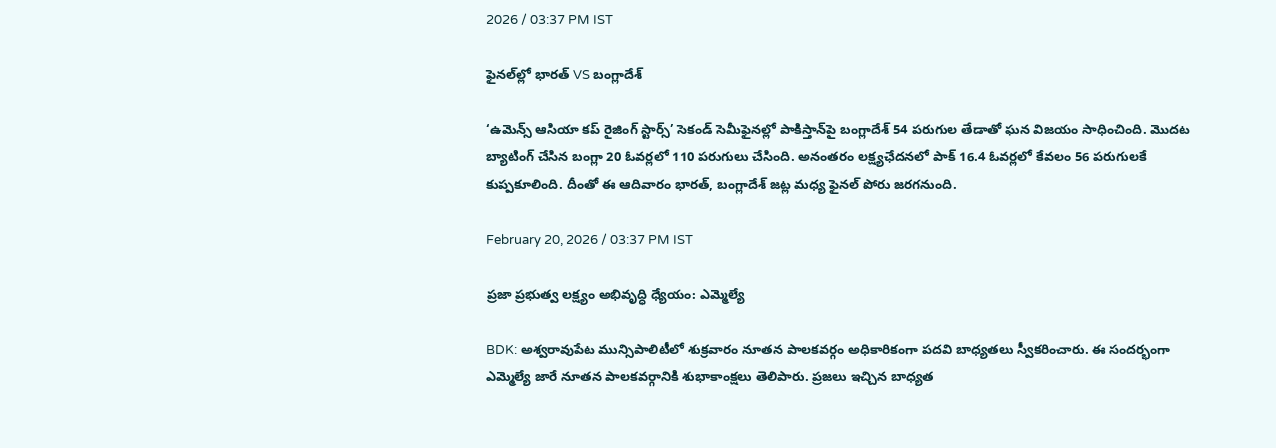2026 / 03:37 PM IST

ఫైనల్‌ల్లో భారత్ VS బంగ్లాదేశ్

‘ఉమెన్స్ ఆసియా కప్ రైజింగ్ స్టార్స్’ సెకండ్ సెమీఫైనల్లో పాకిస్తాన్‌పై బంగ్లాదేశ్ 54 పరుగుల తేడాతో ఘన విజయం సాధించింది. మొదట బ్యాటింగ్ చేసిన బంగ్లా 20 ఓవర్లలో 110 పరుగులు చేసింది. అనంతరం లక్ష్యఛేదనలో పాక్ 16.4 ఓవర్లలో కేవలం 56 పరుగులకే కుప్పకూలింది. దీంతో ఈ ఆదివారం భారత్, బంగ్లాదేశ్ జట్ల మధ్య ఫైనల్ పోరు జరగనుంది.

February 20, 2026 / 03:37 PM IST

ప్రజా ప్రభుత్వ లక్ష్యం అభివృద్ధి ధ్యేయం: ఎమ్మెల్యే

BDK: అశ్వరావుపేట మున్సిపాలిటీలో శుక్రవారం నూతన పాలకవర్గం అధికారికంగా పదవి బాధ్యతలు స్వీకరించారు. ఈ సందర్భంగా ఎమ్మెల్యే జారే నూతన పాలకవర్గానికి శుభాకాంక్షలు తెలిపారు. ప్రజలు ఇచ్చిన బాధ్యత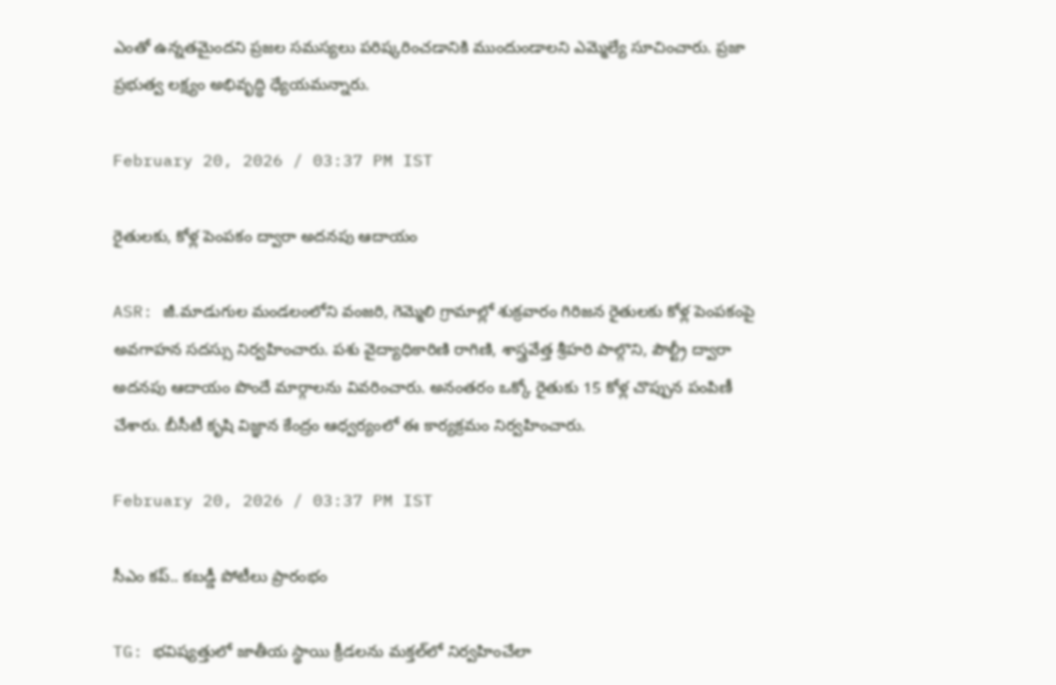ఎంతో ఉన్నతమైందని ప్రజల సమస్యలు పరిష్కరించడానికి ముందుండాలని ఎమ్మెల్యే సూచించారు. ప్రజా ప్రభుత్వ లక్ష్యం అభివృద్ధి ధ్యేయమన్నారు.

February 20, 2026 / 03:37 PM IST

రైతులకు, కోళ్ల పెంపకం ద్వారా అదనపు ఆదాయం

ASR: జీ.మాడుగుల మండలంలోని వంజరి, గెమ్మెలి గ్రామాల్లో శుక్రవారం గిరిజన రైతులకు కోళ్ల పెంపకంపై అవగాహన సదస్సు నిర్వహించారు. పశు వైద్యాధికారిణి రాగిణి, శాస్త్రవేత్త శ్రీహరి పాల్గొని, పౌల్ట్రీ ద్వారా అదనపు ఆదాయం పొందే మార్గాలను వివరించారు. అనంతరం ఒక్కో రైతుకు 15 కోళ్ల చొప్పున పంపిణీ చేశారు. బీసీటీ కృషి విజ్ఞాన కేంద్రం ఆధ్వర్యంలో ఈ కార్యక్రమం నిర్వహించారు.

February 20, 2026 / 03:37 PM IST

సీఎం కప్.. కబడ్డీ పోటీలు ప్రారంభం

TG: భవిష్యత్తులో జాతీయ స్థాయి క్రీడలను మక్తల్‌లో నిర్వహించేలా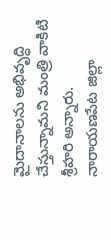మైదానాలను అభివృద్ధి చేస్తున్నామని మంత్రి వాకిటి శ్రీహరి అన్నారు. నారాయణపేట జిల్లా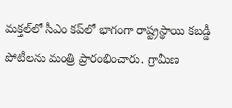మక్తల్‌లో సీఎం కప్‌లో భాగంగా రాష్ట్రస్థాయి కబడ్డీ పోటీలను మంత్రి ప్రారంభించారు. గ్రామీణ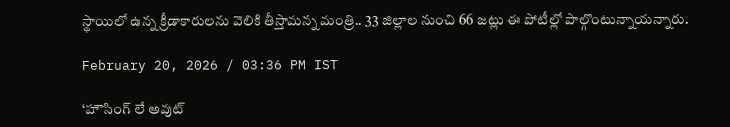స్థాయిలో ఉన్న క్రీడాకారులను వెలికి తీస్తామన్న మంత్రి.. 33 జిల్లాల నుంచి 66 జట్లు ఈ పోటీల్లో పాల్గొంటున్నాయన్నారు.

February 20, 2026 / 03:36 PM IST

‘హౌసింగ్ లే అవుట్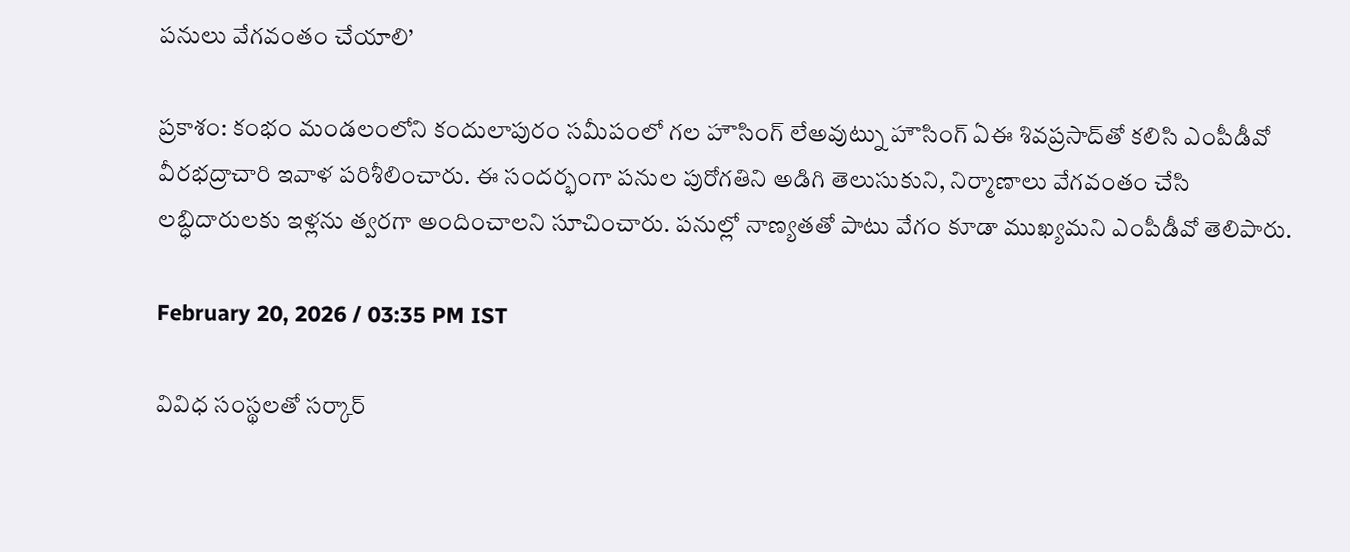పనులు వేగవంతం చేయాలి’

ప్రకాశం: కంభం మండలంలోని కందులాపురం సమీపంలో గల హౌసింగ్ లేఅవుట్ను హౌసింగ్ ఏఈ శివప్రసాద్‌తో కలిసి ఎంపీడీవో వీరభద్రాచారి ఇవాళ పరిశీలించారు. ఈ సందర్భంగా పనుల పురోగతిని అడిగి తెలుసుకుని, నిర్మాణాలు వేగవంతం చేసి లబ్ధిదారులకు ఇళ్లను త్వరగా అందించాలని సూచించారు. పనుల్లో నాణ్యతతో పాటు వేగం కూడా ముఖ్యమని ఎంపీడీవో తెలిపారు.

February 20, 2026 / 03:35 PM IST

వివిధ సంస్థలతో సర్కార్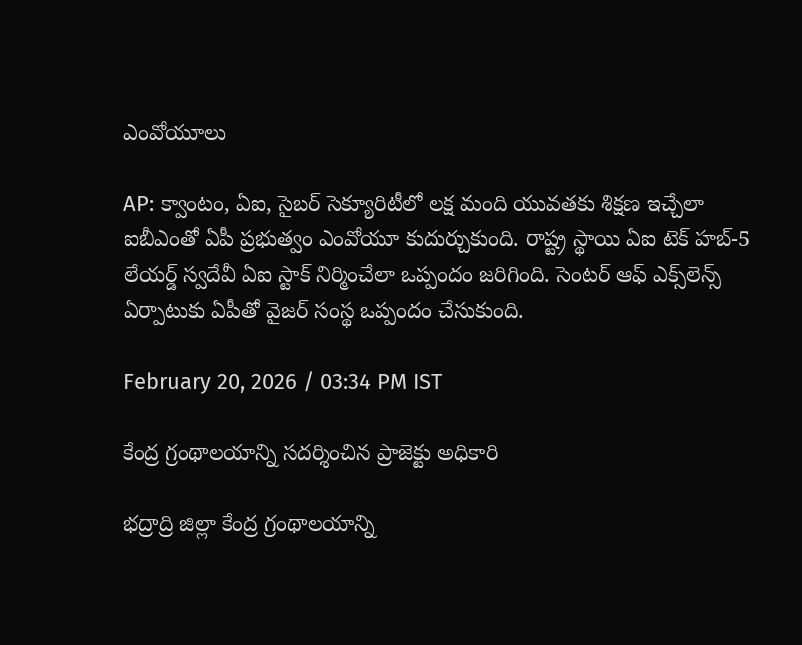ఎంవోయూలు

AP: క్వాంటం, ఏఐ, సైబర్ సెక్యూరిటీలో లక్ష మంది యువతకు శిక్షణ ఇచ్చేలా ఐబీఎంతో ఏపీ ప్రభుత్వం ఎంవోయూ కుదుర్చుకుంది. రాష్ట్ర స్థాయి ఏఐ టెక్ హబ్-5 లేయర్డ్ స్వదేవీ ఏఐ స్టాక్ నిర్మించేలా ఒప్పందం జరిగింది. సెంటర్ ఆఫ్ ఎక్స్‌లెన్స్ ఏర్పాటుకు ఏపీతో వైజర్ సంస్థ ఒప్పందం చేసుకుంది.

February 20, 2026 / 03:34 PM IST

కేంద్ర గ్రంథాలయాన్ని సదర్శించిన ప్రాజెక్టు అధికారి

భద్రాద్రి జిల్లా కేంద్ర గ్రంథాలయాన్ని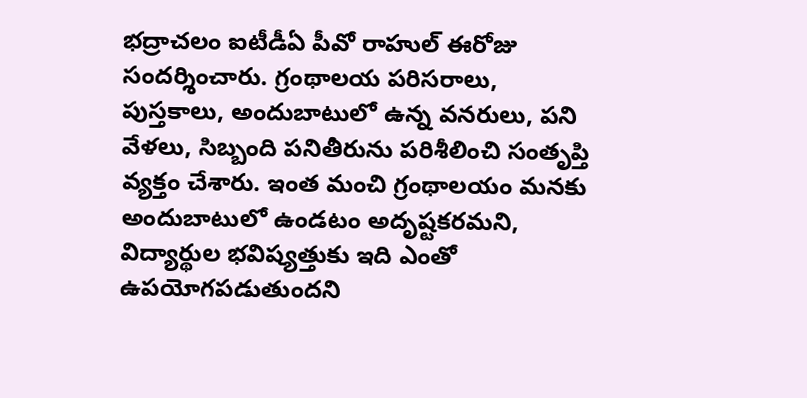భద్రాచలం ఐటీడీఏ పీవో రాహుల్ ఈరోజు సందర్శించారు. గ్రంథాలయ పరిసరాలు, పుస్తకాలు, అందుబాటులో ఉన్న వనరులు, పని వేళలు, సిబ్బంది పనితీరును పరిశీలించి సంతృప్తి వ్యక్తం చేశారు. ఇంత మంచి గ్రంథాలయం మనకు అందుబాటులో ఉండటం అదృష్టకరమని, విద్యార్థుల భవిష్యత్తుకు ఇది ఎంతో ఉపయోగపడుతుందని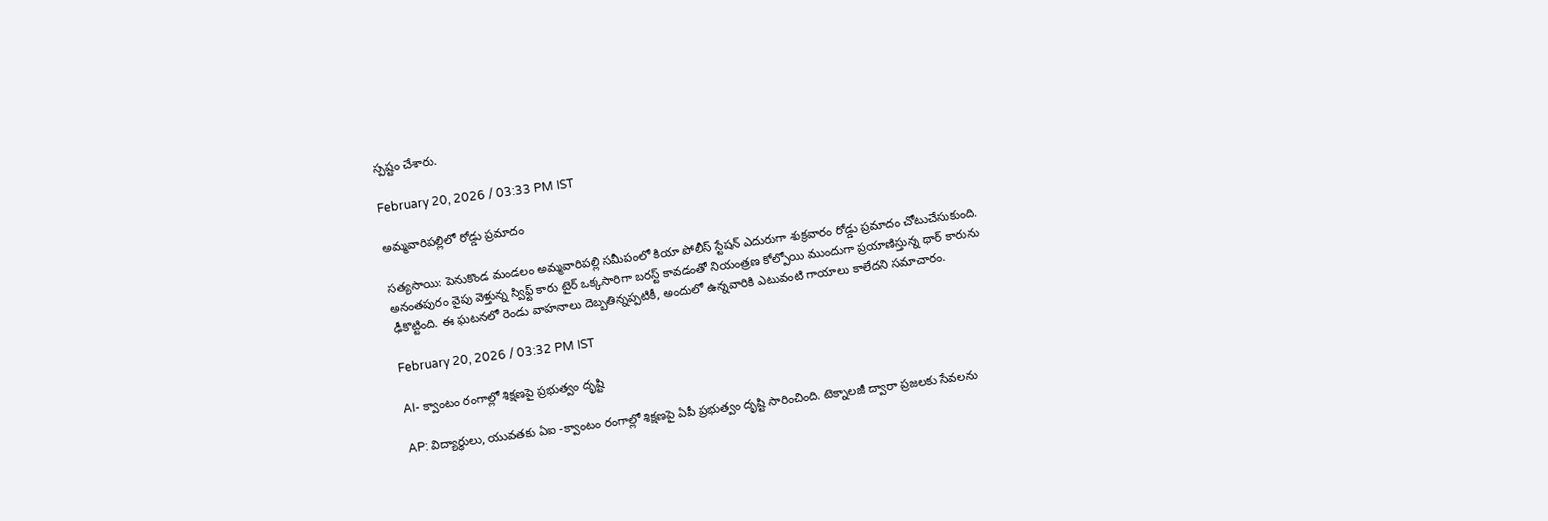స్పష్టం చేశారు.

February 20, 2026 / 03:33 PM IST

అమ్మవారిపల్లిలో రోడ్డు ప్రమాదం

సత్యసాయి: పెనుకొండ మండలం అమ్మవారిపల్లి సమీపంలో కియా పోలీస్ స్టేషన్ ఎదురుగా శుక్రవారం రోడ్డు ప్రమాదం చోటుచేసుకుంది. అనంతపురం వైపు వెళ్తున్న స్విఫ్ట్ కారు టైర్ ఒక్కసారిగా బరస్ట్ కావడంతో నియంత్రణ కోల్పోయి ముందుగా ప్రయాణిస్తున్న థార్ కారును ఢీకొట్టింది. ఈ ఘటనలో రెండు వాహనాలు దెబ్బతిన్నప్పటికీ, అందులో ఉన్నవారికి ఎటువంటి గాయాలు కాలేదని సమాచారం.

February 20, 2026 / 03:32 PM IST

AI- క్వాంటం రంగాల్లో శిక్షణపై ప్రభుత్వం దృష్టి

AP: విద్యార్థులు, యువతకు ఏఐ -క్వాంటం రంగాల్లో శిక్షణపై ఏపీ ప్రభుత్వం దృష్టి సారించింది. టెక్నాలజీ ద్వారా ప్రజలకు సేవలను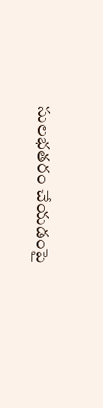సులభతరం చేయడంపై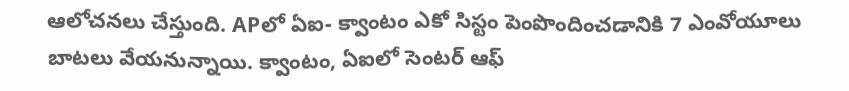ఆలోచనలు చేస్తుంది. APలో ఏఐ- క్వాంటం ఎకో సిస్టం పెంపొందించడానికి 7 ఎంవోయూలు బాటలు వేయనున్నాయి. క్వాంటం, ఏఐలో సెంటర్ ఆఫ్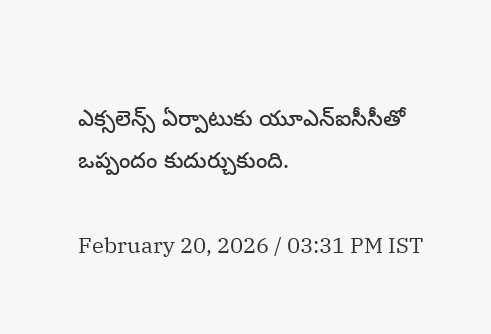ఎక్సలెన్స్ ఏర్పాటుకు యూఎన్ఐసీసీతో ఒప్పందం కుదుర్చుకుంది.

February 20, 2026 / 03:31 PM IST